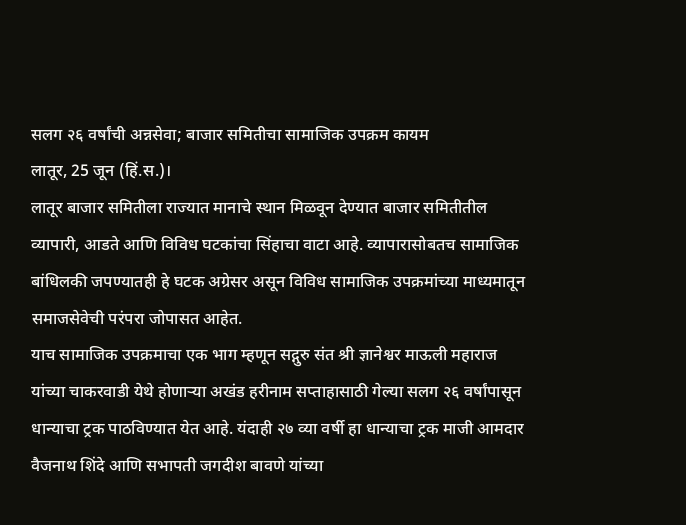सलग २६ वर्षांची अन्नसेवा; बाजार समितीचा सामाजिक उपक्रम कायम
लातूर, 25 जून (हिं.स.)।
लातूर बाजार समितीला राज्यात मानाचे स्थान मिळवून देण्यात बाजार समितीतील व्यापारी, आडते आणि विविध घटकांचा सिंहाचा वाटा आहे. व्यापारासोबतच सामाजिक बांधिलकी जपण्यातही हे घटक अग्रेसर असून विविध सामाजिक उपक्रमांच्या माध्यमातून समाजसेवेची परंपरा जोपासत आहेत.
याच सामाजिक उपक्रमाचा एक भाग म्हणून सद्गुरु संत श्री ज्ञानेश्वर माऊली महाराज यांच्या चाकरवाडी येथे होणाऱ्या अखंड हरीनाम सप्ताहासाठी गेल्या सलग २६ वर्षांपासून धान्याचा ट्रक पाठविण्यात येत आहे. यंदाही २७ व्या वर्षी हा धान्याचा ट्रक माजी आमदार वैजनाथ शिंदे आणि सभापती जगदीश बावणे यांच्या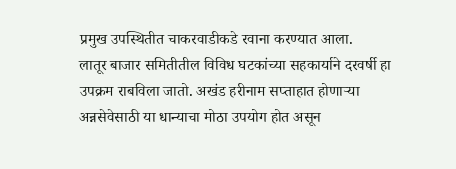प्रमुख उपस्थितीत चाकरवाडीकडे रवाना करण्यात आला.
लातूर बाजार समितीतील विविध घटकांच्या सहकार्याने दरवर्षी हा उपक्रम राबविला जातो. अखंड हरीनाम सप्ताहात होणाऱ्या अन्नसेवेसाठी या धान्याचा मोठा उपयोग होत असून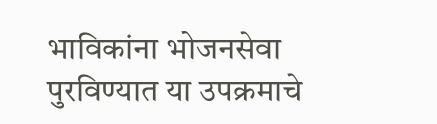भाविकांना भोजनसेवा पुरविण्यात या उपक्रमाचे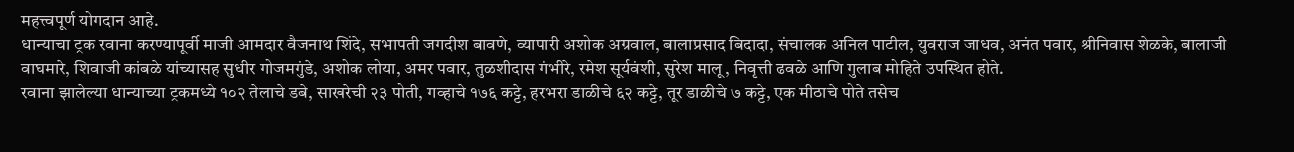महत्त्वपूर्ण योगदान आहे.
धान्याचा ट्रक रवाना करण्यापूर्वी माजी आमदार वैजनाथ शिंदे, सभापती जगदीश बावणे, व्यापारी अशोक अग्रवाल, बालाप्रसाद बिदादा, संचालक अनिल पाटील, युवराज जाधव, अनंत पवार, श्रीनिवास शेळके, बालाजी वाघमारे, शिवाजी कांबळे यांच्यासह सुधीर गोजमगुंडे, अशोक लोया, अमर पवार, तुळशीदास गंभीरे, रमेश सूर्यवंशी, सुरेश मालू, निवृत्ती ढवळे आणि गुलाब मोहिते उपस्थित होते.
रवाना झालेल्या धान्याच्या ट्रकमध्ये १०२ तेलाचे डबे, साखरेची २३ पोती, गव्हाचे १७६ कट्टे, हरभरा डाळीचे ६२ कट्टे, तूर डाळीचे ७ कट्टे, एक मीठाचे पोते तसेच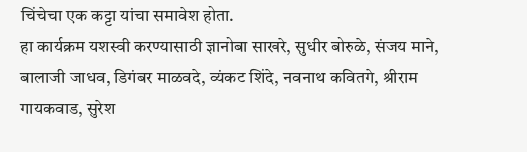चिंचेचा एक कट्टा यांचा समावेश होता.
हा कार्यक्रम यशस्वी करण्यासाठी ज्ञानोबा साखरे, सुधीर बोरुळे, संजय माने, बालाजी जाधव, डिगंबर माळवदे, व्यंकट शिंदे, नवनाथ कवितगे, श्रीराम गायकवाड, सुरेश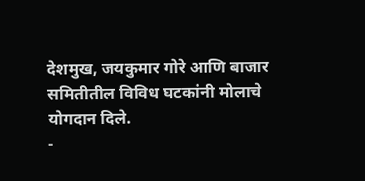देशमुख, जयकुमार गोरे आणि बाजार समितीतील विविध घटकांनी मोलाचे योगदान दिले.
-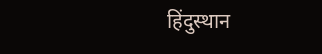हिंदुस्थान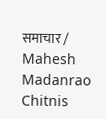समाचार / Mahesh Madanrao Chitnis